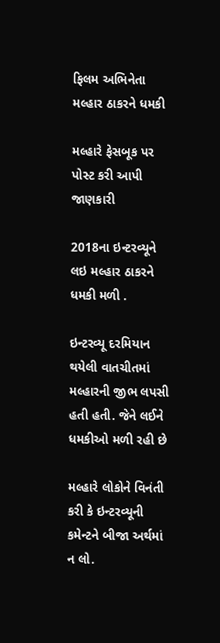ફિલમ અભિનેતા મલ્હાર ઠાકરને ધમકી

મલ્હારે ફેસબૂક પર પોસ્ટ કરી આપી જાણકારી

2018ના ઇન્ટરવ્યૂને લઇ મલ્હાર ઠાકરને ધમકી મળી .

ઇન્ટરવ્યૂ દરમિયાન થયેલી વાતચીતમાં મલ્હારની જીભ લપસી હતી હતી. જેને લઈને ધમકીઓ મળી રહી છે

મલ્હારે લોકોને વિનંતી કરી કે ઇન્ટરવ્યૂની કમેન્ટને બીજા અર્થમાં ન લો.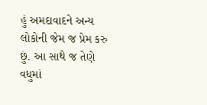હું અમદાવાદને અન્ય લોકોની જેમ જ પ્રેમ કરુ છું. આ સાથે જ તેણે વધુમાં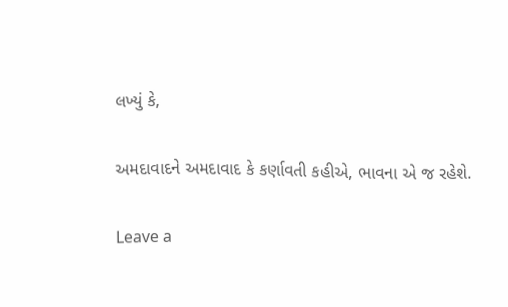લખ્યું કે,

અમદાવાદને અમદાવાદ કે કર્ણાવતી કહીએ, ભાવના એ જ રહેશે.

Leave a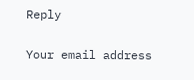Reply

Your email address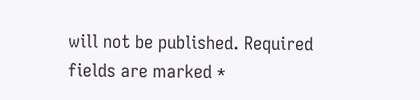will not be published. Required fields are marked *